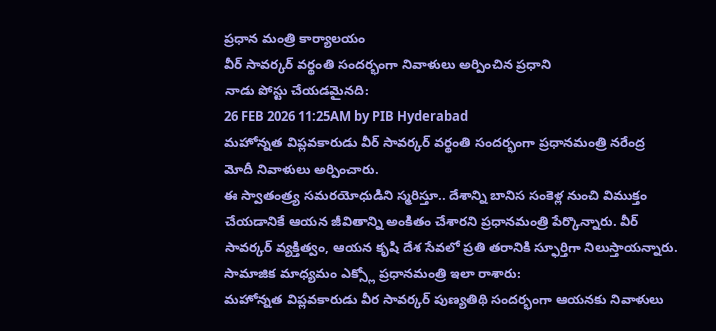ప్రధాన మంత్రి కార్యాలయం
వీర్ సావర్కర్ వర్థంతి సందర్భంగా నివాళులు అర్పించిన ప్రధాని
నాడు పోస్టు చేయడమైనది:
26 FEB 2026 11:25AM by PIB Hyderabad
మహోన్నత విప్లవకారుడు వీర్ సావర్కర్ వర్థంతి సందర్భంగా ప్రధానమంత్రి నరేంద్ర మోదీ నివాళులు అర్పించారు.
ఈ స్వాతంత్ర్య సమరయోధుడిని స్మరిస్తూ.. దేశాన్ని బానిస సంకెళ్ల నుంచి విముక్తం చేయడానికే ఆయన జీవితాన్ని అంకితం చేశారని ప్రధానమంత్రి పేర్కొన్నారు. వీర్ సావర్కర్ వ్యక్తిత్వం, ఆయన కృషి దేశ సేవలో ప్రతి తరానికి స్ఫూర్తిగా నిలుస్తాయన్నారు.
సామాజిక మాధ్యమం ఎక్స్లో ప్రధానమంత్రి ఇలా రాశారు:
మహోన్నత విప్లవకారుడు వీర సావర్కర్ పుణ్యతిథి సందర్భంగా ఆయనకు నివాళులు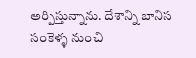అర్పిస్తున్నాను. దేశాన్ని బానిస సంకెళ్ళ నుంచి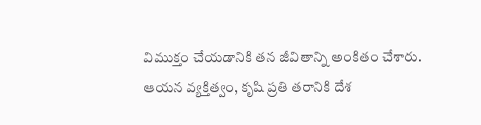విముక్తం చేయడానికి తన జీవితాన్ని అంకితం చేశారు. ఆయన వ్యక్తిత్వం, కృషి ప్రతి తరానికి దేశ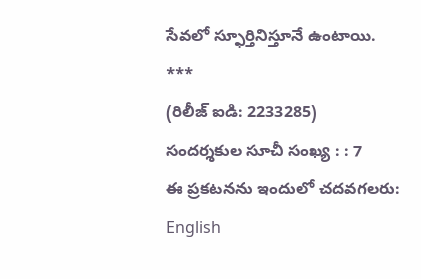సేవలో స్ఫూర్తినిస్తూనే ఉంటాయి.
***
(రిలీజ్ ఐడి: 2233285)
సందర్శకుల సూచీ సంఖ్య : : 7
ఈ ప్రకటనను ఇందులో చదవగలరు:
English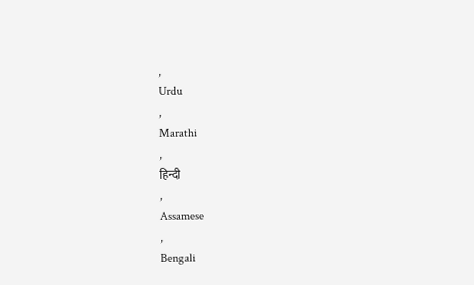,
Urdu
,
Marathi
,
हिन्दी
,
Assamese
,
Bengali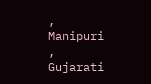,
Manipuri
,
Gujarati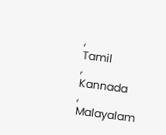,
Tamil
,
Kannada
,
Malayalam